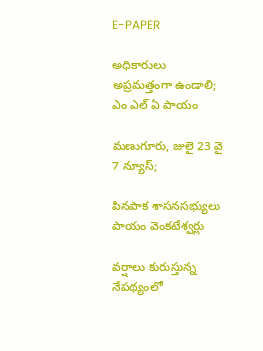E-PAPER

అధికారులు అప్రమత్తంగా ఉండాలి; ఎం ఎల్ ఏ పాయం

మణుగూరు, జులై 23 వై 7 న్యూస్;

పినపాక శాసనసభ్యులు పాయం వెంకటేశ్వర్లు

వర్షాలు కురుస్తున్న నేపథ్యంలో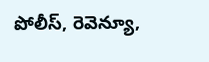పోలీస్, రెవెన్యూ,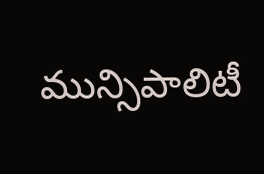మున్సిపాలిటీ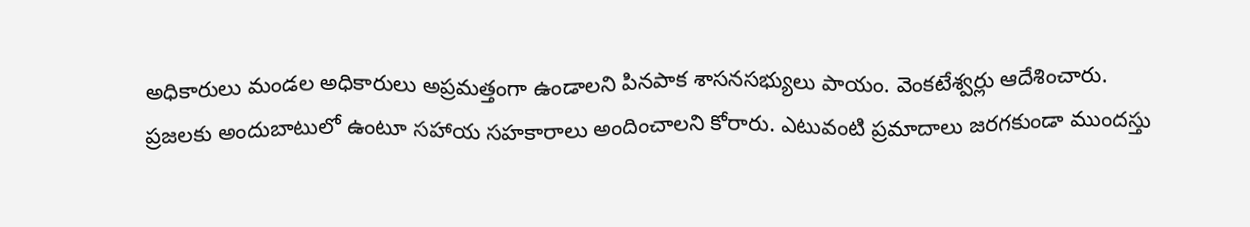అధికారులు మండల అధికారులు అప్రమత్తంగా ఉండాలని పినపాక శాసనసభ్యులు పాయం. వెంకటేశ్వర్లు ఆదేశించారు.
ప్రజలకు అందుబాటులో ఉంటూ సహాయ సహకారాలు అందించాలని కోరారు. ఎటువంటి ప్రమాదాలు జరగకుండా ముందస్తు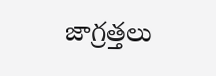జాగ్రత్తలు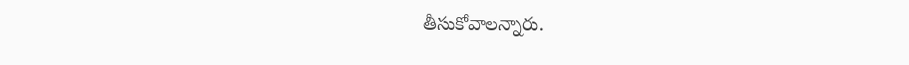తీసుకోవాలన్నారు.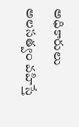అధికారులు అలసత్వం వహిస్తే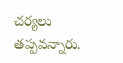చర్యలు తప్పవన్నారు.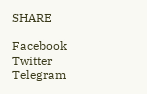SHARE

Facebook
Twitter
Telegram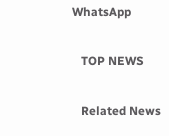WhatsApp

   TOP NEWS

   Related News